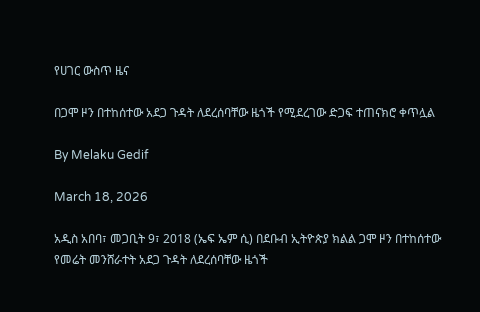የሀገር ውስጥ ዜና

በጋሞ ዞን በተከሰተው አደጋ ጉዳት ለደረሰባቸው ዜጎች የሚደረገው ድጋፍ ተጠናክሮ ቀጥሏል

By Melaku Gedif

March 18, 2026

አዲስ አበባ፣ መጋቢት 9፣ 2018 (ኤፍ ኤም ሲ) በደቡብ ኢትዮጵያ ክልል ጋሞ ዞን በተከሰተው የመሬት መንሸራተት አደጋ ጉዳት ለደረሰባቸው ዜጎች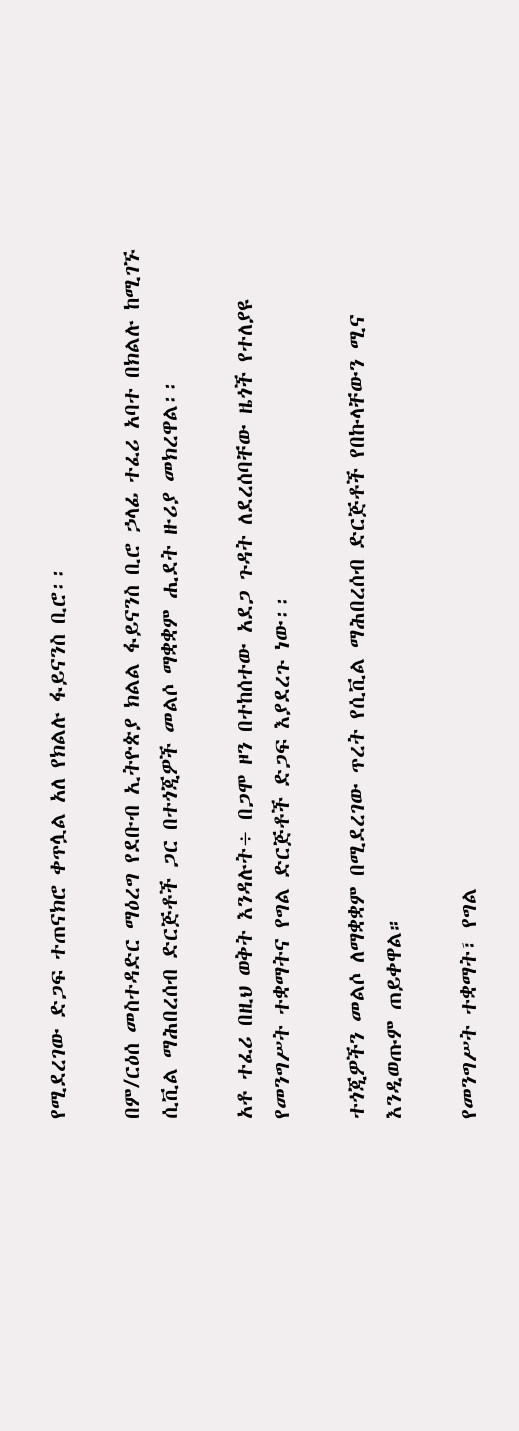የሚደረገው ድጋፍ ተጠናክሮ ቀጥሏል አለ የክልሉ ፋይናንስ ቢሮ፡፡

በም/ርዕሰ መስተዳድር ማዕረግ የደቡብ ኢትዮጵያ ክልል ፋይናንስ ቢሮ ኃላፊ ተፈሪ አባተ በክልሉ ከሚገኙ ሲቪል ማሕበረሰብ ድርጅቶች ጋር በተጎጂዎች መልሶ ማቋቋም ሒደት ዙሪያ መክረዋል፡፡

አቶ ተፈሪ በዚህ ወቅት እንዳሉት÷ በጋሞ ዞን በተከሰተው አደጋ ጉዳት ለደረሰባቸው ዜጎች የተለያዩ የመንግሥት ተቋማትና የግል ድርጅቶች ድጋፍ እያደረጉ ነው፡፡

ተጎጂዎችን መልሶ ለማቋቋም በሚደረገው ጥረት የሲቪል ማሕበረሰብ ድርጅቶች የበኩላቸውን ሚና እንዲወጡም ጠይቀዋል።

የመንግሥት ተቋማት፣ የግል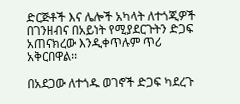ድርጅቶች እና ሌሎች አካላት ለተጎጂዎች በገንዘብና በአይነት የሚያደርጉትን ድጋፍ አጠናክረው እንዲቀጥሉም ጥሪ አቅርበዋል፡፡

በአደጋው ለተጎዱ ወገኖች ድጋፍ ካደረጉ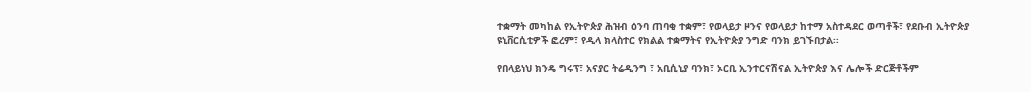ተቋማት መካከል የኢትዮጵያ ሕዝብ ዕንባ ጠባቂ ተቋም፣ የወላይታ ዞንና የወላይታ ከተማ አስተዳደር ወጣቶች፣ የደቡብ ኢትዮጵያ ዩኒቨርሲቲዎች ፎረም፣ የዲላ ክላስተር የክልል ተቋማትና የኢትዮጵያ ንግድ ባንክ ይገኙበታል፡፡

የበላይነህ ክንዴ ግሩፕ፣ አናያር ትሬዲንግ ፣ አቢሲኒያ ባንክ፣ ኦርቢ ኢንተርናሽናል ኢትዮጵያ እና ሌሎች ድርጅቶችም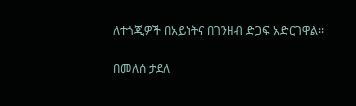ለተጎጂዎች በአይነትና በገንዘብ ድጋፍ አድርገዋል፡፡

በመለሰ ታደለ